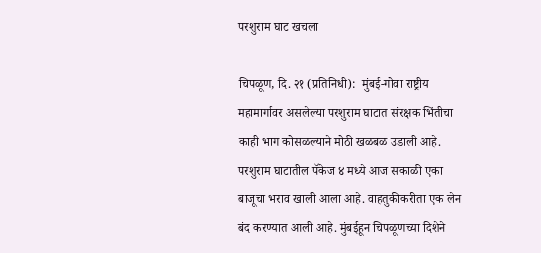परशुराम घाट खचला

चिपळूण, दि. २१ (प्रतिनिधी):  मुंबई-गोवा राष्ट्रीय महामार्गावर असलेल्या परशुराम घाटात संरक्षक भिंतीचा काही भाग कोसळल्याने मोठी खळबळ उडाली आहे. परशुराम घाटातील पॅकेज ४ मध्ये आज सकाळी एका बाजूचा भराव खाली आला आहे. वाहतुकीकरीता एक लेन बंद करण्यात आली आहे. मुंबईहून चिपळूणच्या दिशेने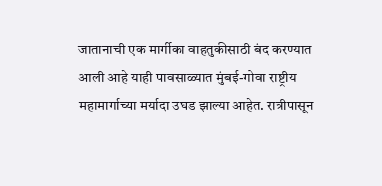जातानाची एक मार्गीका वाहतुकीसाठी बंद करण्यात आली आहे याही पावसाळ्यात मुंबई-गोवा राष्ट्रीय महामार्गाच्या मर्यादा उघड झाल्या आहेत. रात्रीपासून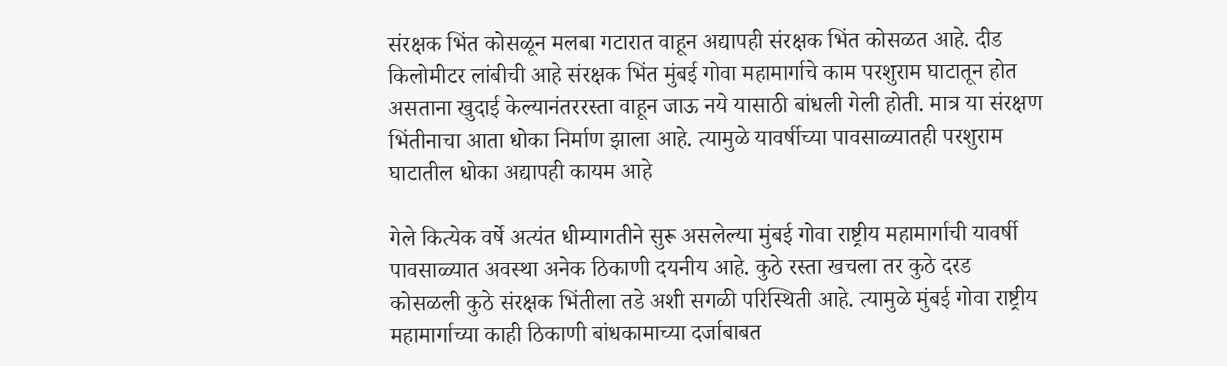संरक्षक भिंत कोसळून मलबा गटारात वाहून अद्यापही संरक्षक भिंत कोसळत आहे. दीड किलोमीटर लांबीची आहे संरक्षक भिंत मुंबई गोवा महामार्गाचे काम परशुराम घाटातून होत असताना खुदाई केल्यानंतररस्ता वाहून जाऊ नये यासाठी बांधली गेली होती. मात्र या संरक्षण भिंतीनाचा आता धोका निर्माण झाला आहे. त्यामुळे यावर्षीच्या पावसाळ्यातही परशुराम घाटातील धोका अद्यापही कायम आहे

गेले कित्येक वर्षे अत्यंत धीम्यागतीने सुरू असलेल्या मुंबई गोवा राष्ट्रीय महामार्गाची यावर्षी पावसाळ्यात अवस्था अनेक ठिकाणी दयनीय आहे. कुठे रस्ता खचला तर कुठे दरड कोसळली कुठे संरक्षक भिंतीला तडे अशी सगळी परिस्थिती आहे. त्यामुळे मुंबई गोवा राष्ट्रीय महामार्गाच्या काही ठिकाणी बांधकामाच्या दर्जाबाबत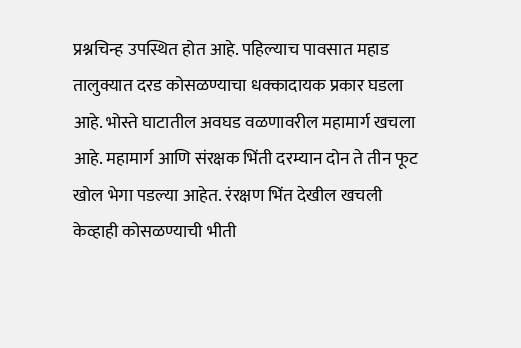प्रश्नचिन्ह उपस्थित होत आहे. पहिल्याच पावसात महाड तालुक्यात दरड कोसळण्याचा धक्कादायक प्रकार घडला आहे. भोस्ते घाटातील अवघड वळणावरील महामार्ग खचला आहे. महामार्ग आणि संरक्षक भिंती दरम्यान दोन ते तीन फूट खोल भेगा पडल्या आहेत. रंरक्षण भिंत देखील खचली केव्हाही कोसळण्याची भीती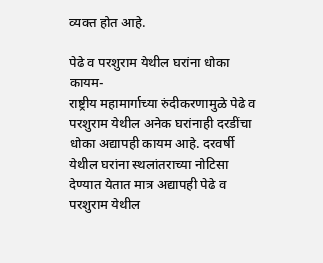व्यक्त होत आहे.

पेढे व परशुराम येथील घरांना धोका कायम-
राष्ट्रीय महामार्गाच्या रुंदीकरणामुळे पेढे व परशुराम येथील अनेक घरांनाही दरडींचा धोका अद्यापही कायम आहे. दरवर्षी येथील घरांना स्थलांतराच्या नोटिसा देण्यात येतात मात्र अद्यापही पेढे व परशुराम येथील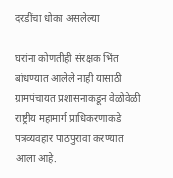दरडींचा धोका असलेल्या

घरांना कोणतीही संरक्षक भिंत बांधण्यात आलेले नाही यासाठी ग्रामपंचायत प्रशासनाकडून वेळोवेळी राष्ट्रीय महामार्ग प्राधिकरणाकडे पत्रव्यवहार पाठपुरावा करण्यात आला आहे.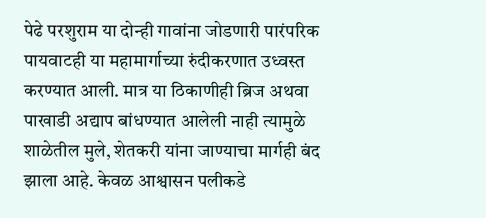पेढे परशुराम या दोन्ही गावांना जोडणारी पारंपरिक पायवाटही या महामार्गाच्या रुंदीकरणात उध्वस्त करण्यात आली. मात्र या ठिकाणीही ब्रिज अथवा पाखाडी अद्याप बांधण्यात आलेली नाही त्यामुळे शाळेतील मुले, शेतकरी यांना जाण्याचा मार्गही बंद झाला आहे. केवळ आश्वासन पलीकडे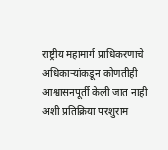राष्ट्रीय महामार्ग प्राधिकरणाचे अधिकाऱ्यांकडून कोणतीही आश्वासनपूर्ती केली जात नाही अशी प्रतिक्रिया परशुराम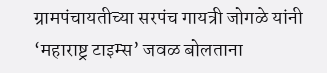ग्रामपंचायतीच्या सरपंच गायत्री जोगळे यांनी ‘महाराष्ट्र टाइम्स’ जवळ बोलताना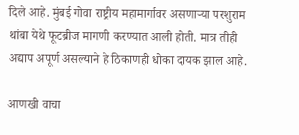दिले आहे. मुंबई गोवा राष्ट्रीय महामार्गावर असणाऱ्या परशुराम थांबा येथे फूटब्रीज मागणी करण्यात आली होती. मात्र तीही अद्याप अपूर्ण असल्याने हे ठिकाणही धोका दायक झाल आहे.

आणखी वाचा